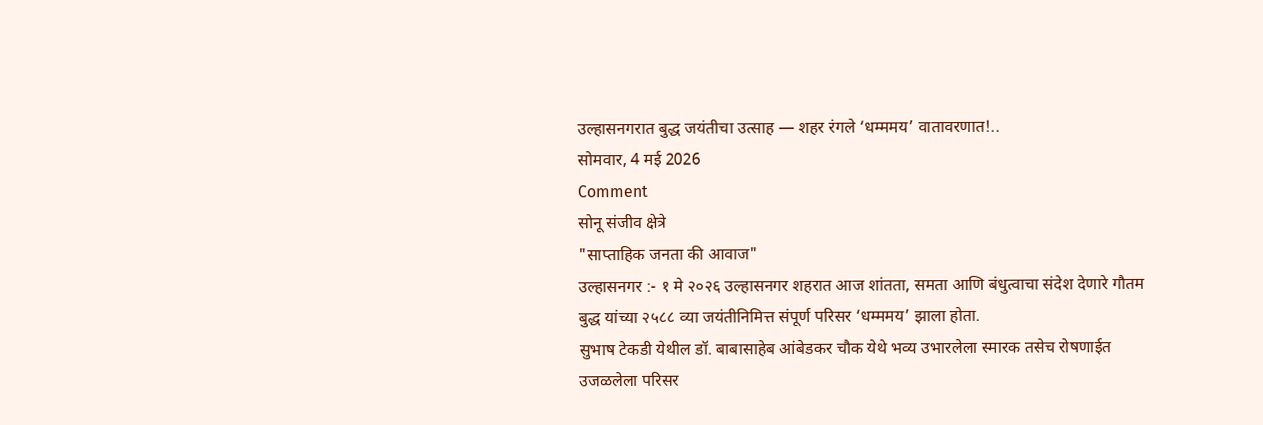उल्हासनगरात बुद्ध जयंतीचा उत्साह — शहर रंगले ‘धम्ममय’ वातावरणात!..
सोमवार, 4 मई 2026
Comment
सोनू संजीव क्षेत्रे
"साप्ताहिक जनता की आवाज"
उल्हासनगर :- १ मे २०२६ उल्हासनगर शहरात आज शांतता, समता आणि बंधुत्वाचा संदेश देणारे गौतम बुद्ध यांच्या २५८८ व्या जयंतीनिमित्त संपूर्ण परिसर ‘धम्ममय’ झाला होता.
सुभाष टेकडी येथील डॉ. बाबासाहेब आंबेडकर चौक येथे भव्य उभारलेला स्मारक तसेच रोषणाईत उजळलेला परिसर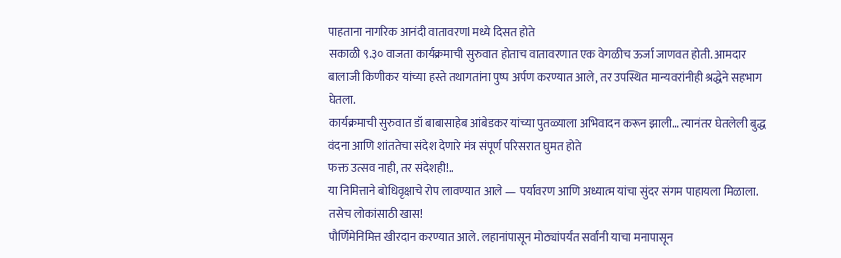पाहताना नागरिक आनंदी वातावरणl मध्ये दिसत होते
सकाळी ९.३० वाजता कार्यक्रमाची सुरुवात होताच वातावरणात एक वेगळीच ऊर्जा जाणवत होती. आमदार बालाजी किणीकर यांच्या हस्ते तथागतांना पुष्प अर्पण करण्यात आले, तर उपस्थित मान्यवरांनीही श्रद्धेने सहभाग घेतला.
कार्यक्रमाची सुरुवात डॉ बाबासाहेब आंबेडकर यांच्या पुतळ्याला अभिवादन करून झाली… त्यानंतर घेतलेली बुद्ध वंदना आणि शांततेचा संदेश देणारे मंत्र संपूर्ण परिसरात घुमत होते
फक्त उत्सव नाही, तर संदेशही!..
या निमित्ताने बोधिवृक्षाचे रोप लावण्यात आले — पर्यावरण आणि अध्यात्म यांचा सुंदर संगम पाहायला मिळाला.
तसेच लोकांसाठी खास!
पौर्णिमेनिमित्त खीरदान करण्यात आले. लहानांपासून मोठ्यांपर्यंत सर्वांनी याचा मनापासून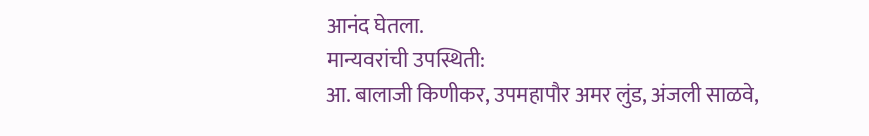आनंद घेतला.
मान्यवरांची उपस्थिती:
आ. बालाजी किणीकर, उपमहापौर अमर लुंड, अंजली साळवे,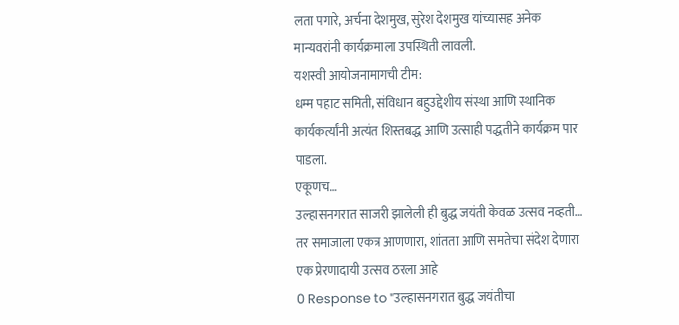लता पगारे, अर्चना देशमुख, सुरेश देशमुख यांच्यासह अनेक मान्यवरांनी कार्यक्रमाला उपस्थिती लावली.
यशस्वी आयोजनामागची टीम:
धम्म पहाट समिती, संविधान बहुउद्देशीय संस्था आणि स्थानिक कार्यकर्त्यांनी अत्यंत शिस्तबद्ध आणि उत्साही पद्धतीने कार्यक्रम पार पाडला.
एकूणच…
उल्हासनगरात साजरी झालेली ही बुद्ध जयंती केवळ उत्सव नव्हती… तर समाजाला एकत्र आणणारा, शांतता आणि समतेचा संदेश देणारा एक प्रेरणादायी उत्सव ठरला आहे
0 Response to "उल्हासनगरात बुद्ध जयंतीचा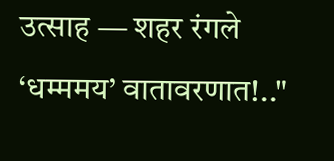उत्साह — शहर रंगले ‘धम्ममय’ वातावरणात!.."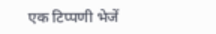एक टिप्पणी भेजें